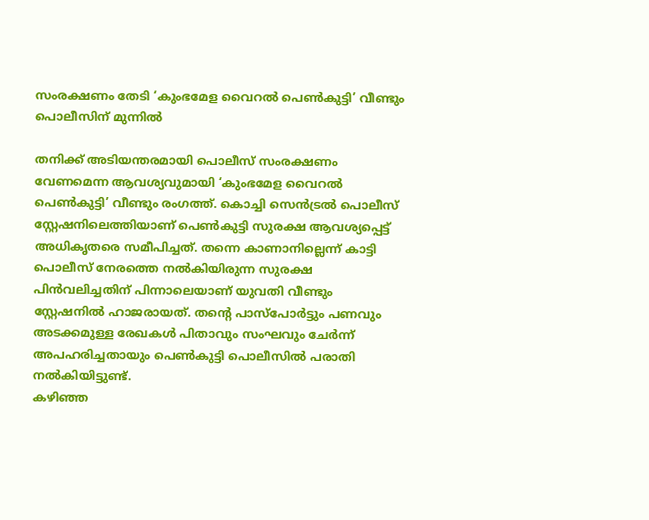സംരക്ഷണം തേടി ‘കുംഭമേള വൈറൽ പെൺകുട്ടി’ വീണ്ടും പൊലീസിന് മുന്നിൽ

തനിക്ക് അടിയന്തരമായി പൊലീസ് സംരക്ഷണം വേണമെന്ന ആവശ്യവുമായി ‘കുംഭമേള വൈറൽ പെൺകുട്ടി’ വീണ്ടും രംഗത്ത്. കൊച്ചി സെൻട്രൽ പൊലീസ് സ്റ്റേഷനിലെത്തിയാണ് പെൺകുട്ടി സുരക്ഷ ആവശ്യപ്പെട്ട് അധികൃതരെ സമീപിച്ചത്. തന്നെ കാണാനില്ലെന്ന് കാട്ടി പൊലീസ് നേരത്തെ നൽകിയിരുന്ന സുരക്ഷ പിൻവലിച്ചതിന് പിന്നാലെയാണ് യുവതി വീണ്ടും സ്റ്റേഷനിൽ ഹാജരായത്. തൻ്റെ പാസ്പോർട്ടും പണവും അടക്കമുള്ള രേഖകൾ പിതാവും സംഘവും ചേർന്ന് അപഹരിച്ചതായും പെൺകുട്ടി പൊലീസിൽ പരാതി നൽകിയിട്ടുണ്ട്.
കഴിഞ്ഞ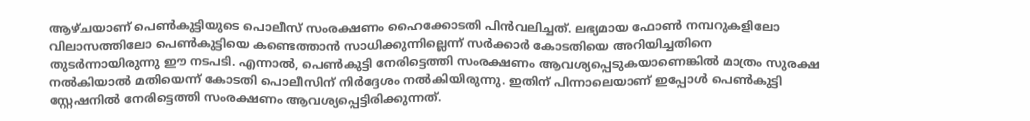ആഴ്ചയാണ് പെൺകുട്ടിയുടെ പൊലീസ് സംരക്ഷണം ഹൈക്കോടതി പിൻവലിച്ചത്. ലഭ്യമായ ഫോൺ നമ്പറുകളിലോ വിലാസത്തിലോ പെൺകുട്ടിയെ കണ്ടെത്താൻ സാധിക്കുന്നില്ലെന്ന് സർക്കാർ കോടതിയെ അറിയിച്ചതിനെ തുടർന്നായിരുന്നു ഈ നടപടി. എന്നാൽ, പെൺകുട്ടി നേരിട്ടെത്തി സംരക്ഷണം ആവശ്യപ്പെടുകയാണെങ്കിൽ മാത്രം സുരക്ഷ നൽകിയാൽ മതിയെന്ന് കോടതി പൊലീസിന് നിർദ്ദേശം നൽകിയിരുന്നു. ഇതിന് പിന്നാലെയാണ് ഇപ്പോൾ പെൺകുട്ടി സ്റ്റേഷനിൽ നേരിട്ടെത്തി സംരക്ഷണം ആവശ്യപ്പെട്ടിരിക്കുന്നത്.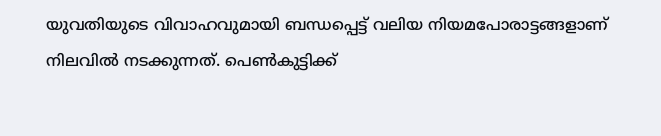യുവതിയുടെ വിവാഹവുമായി ബന്ധപ്പെട്ട് വലിയ നിയമപോരാട്ടങ്ങളാണ് നിലവിൽ നടക്കുന്നത്. പെൺകുട്ടിക്ക്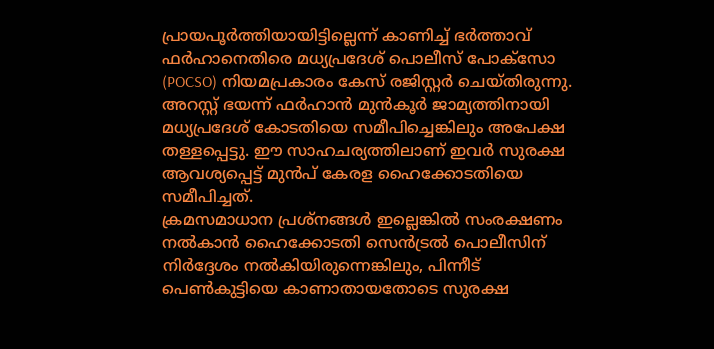പ്രായപൂർത്തിയായിട്ടില്ലെന്ന് കാണിച്ച് ഭർത്താവ് ഫർഹാനെതിരെ മധ്യപ്രദേശ് പൊലീസ് പോക്സോ (POCSO) നിയമപ്രകാരം കേസ് രജിസ്റ്റർ ചെയ്തിരുന്നു. അറസ്റ്റ് ഭയന്ന് ഫർഹാൻ മുൻകൂർ ജാമ്യത്തിനായി മധ്യപ്രദേശ് കോടതിയെ സമീപിച്ചെങ്കിലും അപേക്ഷ തള്ളപ്പെട്ടു. ഈ സാഹചര്യത്തിലാണ് ഇവർ സുരക്ഷ ആവശ്യപ്പെട്ട് മുൻപ് കേരള ഹൈക്കോടതിയെ സമീപിച്ചത്.
ക്രമസമാധാന പ്രശ്നങ്ങൾ ഇല്ലെങ്കിൽ സംരക്ഷണം നൽകാൻ ഹൈക്കോടതി സെൻട്രൽ പൊലീസിന് നിർദ്ദേശം നൽകിയിരുന്നെങ്കിലും, പിന്നീട് പെൺകുട്ടിയെ കാണാതായതോടെ സുരക്ഷ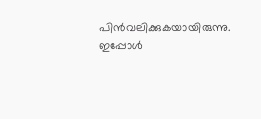പിൻവലിക്കുകയായിരുന്നു. ഇപ്പോൾ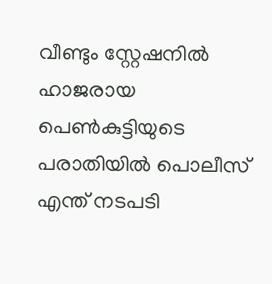വീണ്ടും സ്റ്റേഷനിൽ ഹാജരായ പെൺകുട്ടിയുടെ പരാതിയിൽ പൊലീസ് എന്ത് നടപടി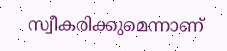സ്വീകരിക്കുമെന്നാണ്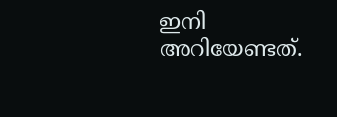ഇനി അറിയേണ്ടത്.